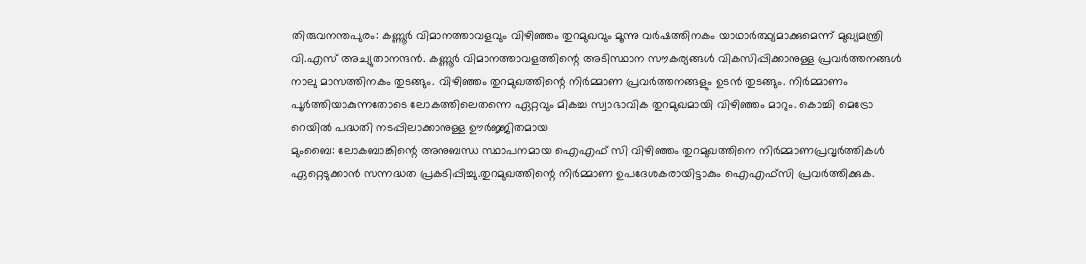തിരുവനന്തപുരം: കണ്ണൂര്‍ വിമാനത്താവളവും വിഴിഞ്ഞം തുറമുഖവും മൂന്നു വര്‍ഷത്തിനകം യാഥാര്‍ത്ഥ്യമാക്കുമെന്ന് മുഖ്യമന്ത്രി വി.എസ് അച്യുതാനന്ദന്‍. കണ്ണൂര്‍ വിമാനത്താവളത്തിന്റെ അടിസ്ഥാന സൗകര്യങ്ങള്‍ വികസിപ്പിക്കാനുള്ള പ്രവര്‍ത്തനങ്ങള്‍ നാലു മാസത്തിനകം തുടങ്ങും. വിഴിഞ്ഞം തുറമുഖത്തിന്റെ നിര്‍മ്മാണ പ്രവര്‍ത്തനങ്ങളും ഉടന്‍ തുടങ്ങും. നിര്‍മ്മാണം പൂര്‍ത്തിയാകുന്നതോടെ ലോകത്തിലെതന്നെ ഏറ്റവും മികച്ച സ്വാഭാവിക തുറമുഖമായി വിഴിഞ്ഞം മാറും. കൊച്ചി മെട്രോ റെയില്‍ പദ്ധതി നടപ്പിലാക്കാനുള്ള ഊര്‍ജ്ജിതമായ
മുംബൈ: ലോകബാങ്കിന്റെ അനുബന്ധ സ്ഥാപനമായ ഐഎഫ് സി വിഴിഞ്ഞം തുറമുഖത്തിനെ നിര്‍മ്മാണപ്രവൃര്‍ത്തികള്‍ ഏറ്റെടുക്കാന്‍ സന്നദ്ധത പ്രകടിപ്പിച്ചു.തുറമുഖത്തിന്റെ നിര്‍മ്മാണ ഉപദേശകരായിട്ടാകും ഐഎഫ്സി പ്രവര്‍ത്തിക്കുക.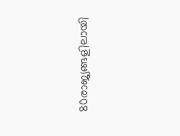80രാജ്യങ്ങളിലായി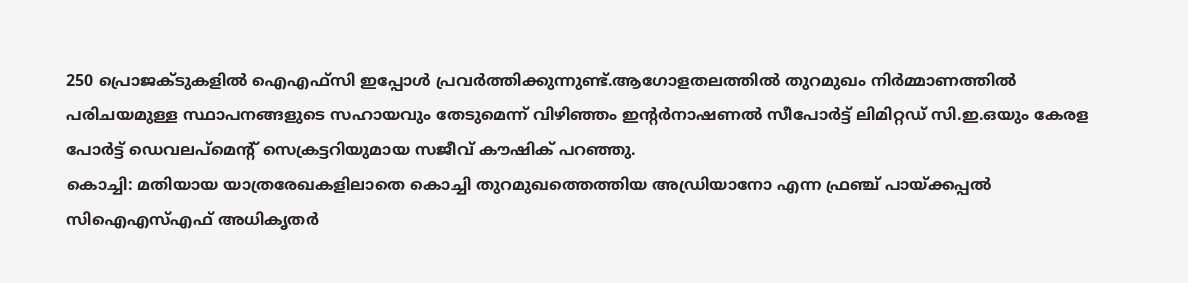250 പ്രൊജക്ടുകളില്‍ ഐഎഫ്സി ഇപ്പോള്‍ പ്രവര്‍ത്തിക്കുന്നുണ്ട്.ആഗോളതലത്തില്‍ തുറമുഖം നിര്‍മ്മാണത്തില്‍ പരിചയമുള്ള സ്ഥാപനങ്ങളുടെ സഹായവും തേടുമെന്ന് വിഴിഞ്ഞം ഇന്റര്‍നാഷണല്‍ സീപോര്‍ട്ട് ലിമിറ്റഡ് സി.ഇ.ഒയും കേരള പോര്‍ട്ട് ഡെവലപ്‌മെന്റ് സെക്രട്ടറിയുമായ സജീവ് കൗഷിക് പറഞ്ഞു.
കൊച്ചി: മതിയായ യാത്രരേഖകളിലാതെ കൊച്ചി തുറമുഖത്തെത്തിയ അഡ്രിയാനോ എന്ന ഫ്രഞ്ച് പായ്ക്കപ്പല്‍ സിഐഎസ്എഫ് അധികൃതര്‍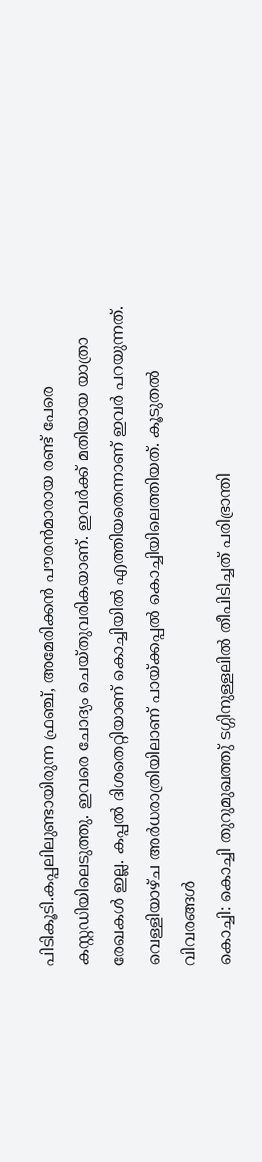പിടികൂടി.കപ്പലിലുണ്ടായിരുന്ന ഫ്രഞ്ച്, അമേരിക്കന്‍ പൗരന്‍മാരായ രണ്ട് പേരെ കസ്റ്റഡിയിലെടുത്തു. ഇവരെ ചോദ്യം ചെയ്തുവരികയാണ്. ഇവര്‍ക്ക് മതിയായ യാത്രാ രേഖകള്‍ ഇല്ല. കപ്പല്‍ ദിശതെറ്റിയാണ് കൊച്ചിയില്‍ എത്തിയതെന്നാണ് ഇവര്‍ പറയുന്നത്. വെള്ളിയാഴ്ച അര്‍ധരാത്രിയിലാണ് പായ്ക്കപ്പല്‍ കൊച്ചിയിലെത്തിയത്. കൂടുതല്‍ വിവരങ്ങള്‍
കൊച്ചി: കൊച്ചി തുറുമുഖത്തു്‌ ടഗ്ഗിനുള്ളലില്‍ തീപിടിച്ചത്‌ പരിഭ്രാന്തി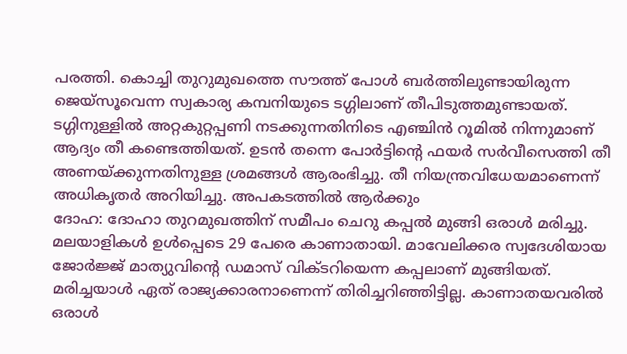പരത്തി. കൊച്ചി തുറുമുഖത്തെ സൗത്ത്‌ പോള്‍ ബര്‍ത്തിലുണ്ടായിരുന്ന ജെയ്‌സൂവെന്ന സ്വകാര്യ കമ്പനിയുടെ ടഗ്ഗിലാണ്‌ തീപിടുത്തമുണ്ടായത്‌. ടഗ്ഗിനുള്ളില്‍ അറ്റകുറ്റപ്പണി നടക്കുന്നതിനിടെ എഞ്ചിന്‍ റൂമില്‍ നിന്നുമാണ്‌ ആദ്യം തീ കണ്ടെത്തിയത്‌. ഉടന്‍ തന്നെ പോര്‍ട്ടിന്‍റെ ഫയര്‍ സര്‍വീസെത്തി തീ അണയ്‌ക്കുന്നതിനുള്ള ശ്രമങ്ങള്‍ ആരംഭിച്ചു. തീ നിയന്ത്രവിധേയമാണെന്ന്‌ അധികൃതര്‍ അറിയിച്ചു. അപകടത്തില്‍ ആര്‍ക്കും
ദോഹ: ദോഹാ തുറമുഖത്തിന്‌ സമീപം ചെറു കപ്പല്‍ മുങ്ങി ഒരാള്‍ മരിച്ചു. മലയാളികള്‍ ഉള്‍പ്പെടെ 29 പേരെ കാണാതായി. മാവേലിക്കര സ്വദേശിയായ ജോര്‍ജ്ജ്‌ മാത്യുവിന്റെ ഡമാസ്‌ വിക്ടറിയെന്ന കപ്പലാണ്‌ മുങ്ങിയത്‌. മരിച്ചയാള്‍ ഏത്‌ രാജ്യക്കാരനാണെന്ന്‌ തിരിച്ചറിഞ്ഞിട്ടില്ല. കാണാതയവരില്‍ ഒരാള്‍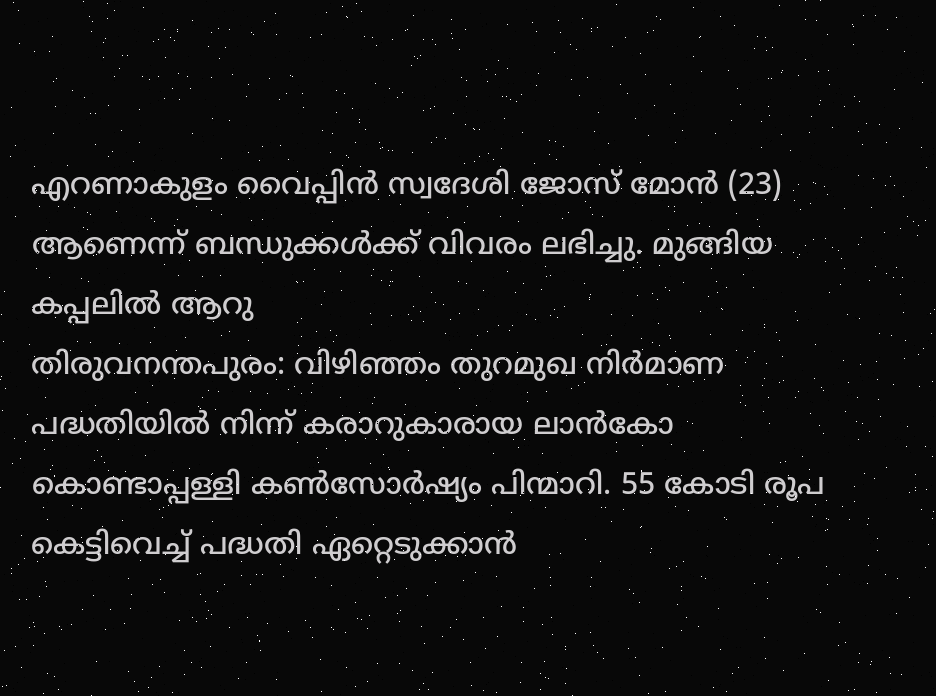എറണാകുളം വൈപ്പിന്‍ സ്വദേശി ജോസ്‌ മോന്‍ (23) ആണെന്ന്‌ ബന്ധുക്കള്‍ക്ക്‌ വിവരം ലഭിച്ചു. മുങ്ങിയ കപ്പലില്‍ ആറു
തിരുവനന്തപുരം: വിഴിഞ്ഞം തുറമുഖ നിര്‍മാണ പദ്ധതിയില്‍ നിന്ന്‌ കരാറുകാരായ ലാന്‍കോ കൊണ്ടാപ്പള്ളി കണ്‍സോര്‍ഷ്യം പിന്മാറി. 55 കോടി രൂപ കെട്ടിവെച്ച്‌ പദ്ധതി ഏറ്റെടുക്കാന്‍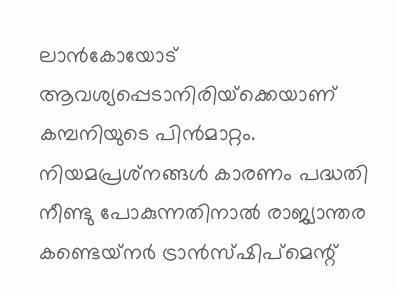ലാന്‍കോയോട്‌ ആവശ്യപ്പെടാനിരിയ്‌ക്കെയാണ്‌ കമ്പനിയുടെ പിന്‍മാറ്റം. നിയമപ്രശ്‌നങ്ങള്‍ കാരണം പദ്ധതി നീണ്ടു പോകുന്നതിനാല്‍ രാജ്യാന്തര കണ്ടെയ്‌നര്‍ ട്രാന്‍സ്‌ഷിപ്‌മെന്റ്‌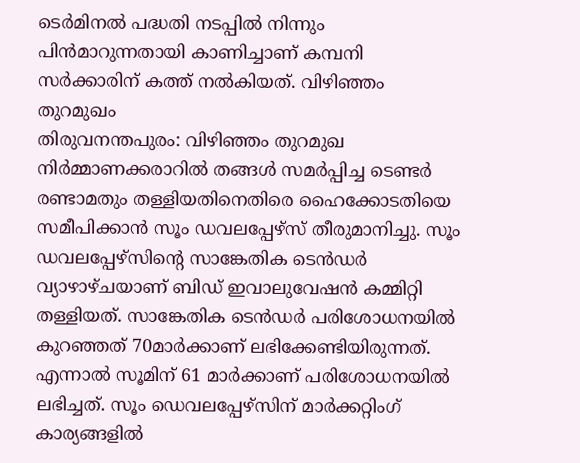ടെര്‍മിനല്‍ പദ്ധതി നടപ്പില്‍ നിന്നും പിന്‍മാറുന്നതായി കാണിച്ചാണ്‌ കമ്പനി സര്‍ക്കാരിന്‌ കത്ത്‌ നല്‍കിയത്‌. വിഴിഞ്ഞം തുറമുഖം
തിരുവനന്തപുരം: വിഴിഞ്ഞം തുറമുഖ നിര്‍മ്മാണക്കരാറില്‍ തങ്ങള്‍ സമര്‍പ്പിച്ച ടെണ്ടര്‍ രണ്ടാമതും തള്ളിയതിനെതിരെ ഹൈക്കോടതിയെ സമീപിക്കാന്‍ സൂം ഡവലപ്പേഴ്‌സ്‌ തീരുമാനിച്ചു. സൂം ഡവലപ്പേഴ്‌സിന്‍റെ സാങ്കേതിക ടെന്‍ഡര്‍ വ്യാഴാഴ്‌ചയാണ്‌ ബിഡ്‌ ഇവാലുവേഷന്‍ കമ്മിറ്റി തള്ളിയത്‌. സാങ്കേതിക ടെന്‍ഡര്‍ പരിശോധനയില്‍ കുറഞ്ഞത്‌ 70മാര്‍ക്കാണ്‌ ലഭിക്കേണ്ടിയിരുന്നത്‌. എന്നാല്‍ സൂമിന്‌ 61 മാര്‍ക്കാണ്‌ പരിശോധനയില്‍ ലഭിച്ചത്‌. സൂം ഡെവലപ്പേഴ്‌സിന്‌ മാര്‍ക്കറ്റിംഗ്‌ കാര്യങ്ങളില്‍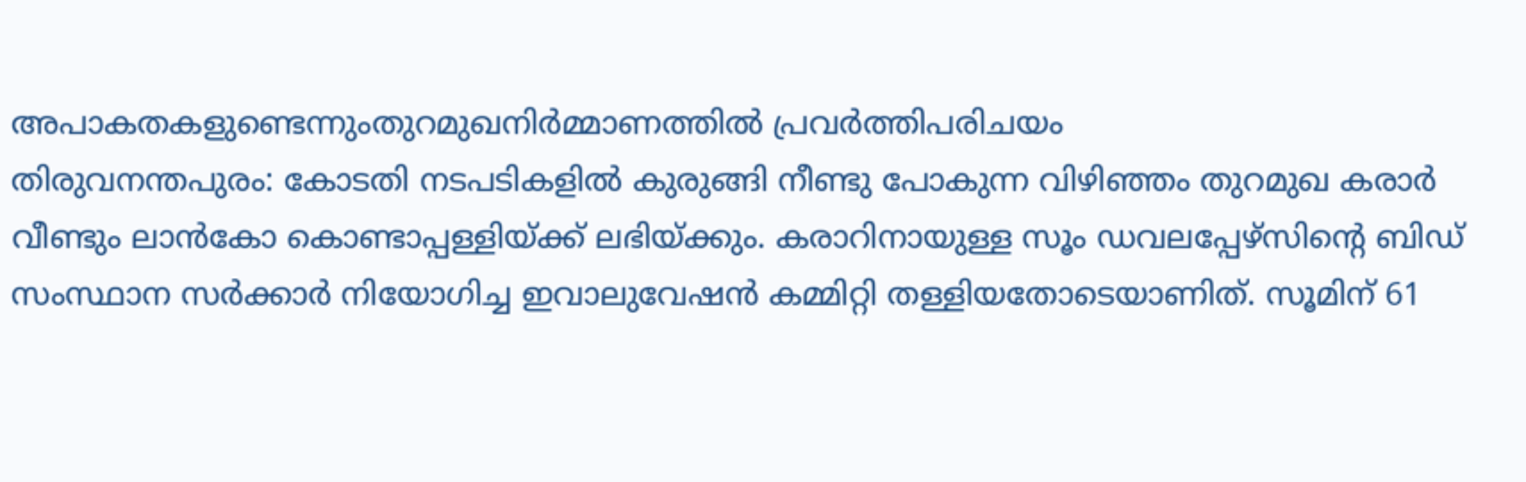അപാകതകളുണ്ടെന്നുംതുറമുഖനിര്‍മ്മാണത്തില്‍ പ്രവര്‍ത്തിപരിചയം
തിരുവനന്തപുരം: കോടതി നടപടികളില്‍ കുരുങ്ങി നീണ്ടു പോകുന്ന വിഴിഞ്ഞം തുറമുഖ കരാര്‍ വീണ്ടും ലാന്‍കോ കൊണ്ടാപ്പള്ളിയ്‌ക്ക്‌ ലഭിയ്‌ക്കും. കരാറിനായുള്ള സൂം ഡവലപ്പേഴ്‌സിന്റെ ബിഡ്‌‌ സംസ്ഥാന സര്‍ക്കാര്‍ നിയോഗിച്ച ഇവാലുവേഷന്‍ കമ്മിറ്റി തള്ളിയതോടെയാണിത്‌. സൂമിന്‌ 61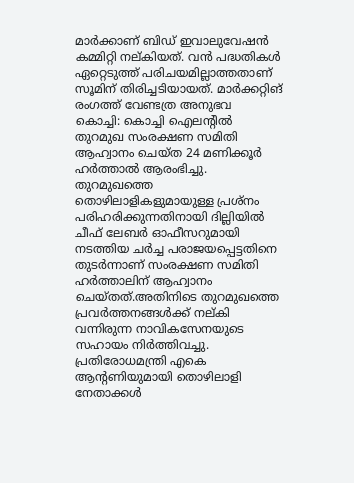മാര്‍ക്കാണ്‌ ബിഡ്‌ ഇവാലുവേഷന്‍ കമ്മിറ്റി നല്‌കിയത്‌. വന്‍ പദ്ധതികള്‍ ഏറ്റെടുത്ത്‌ പരിചയമില്ലാത്തതാണ്‌ സൂമിന്‌ തിരിച്ചടിയായത്‌. മാര്‍ക്കറ്റിങ്‌ രംഗത്ത്‌ വേണ്ടത്ര അനുഭവ
കൊച്ചി: കൊച്ചി ഐലന്റില്‍ തുറമുഖ സംരക്ഷണ സമിതി ആഹ്വാനം ചെയ്ത 24 മണിക്കൂര്‍ ഹര്‍ത്താല്‍ ആരംഭിച്ചു. തുറമുഖത്തെ തൊഴിലാളികളുമായുള്ള പ്രശ്നം പരിഹരിക്കുന്നതിനായി ദില്ലിയില്‍ ചീഫ് ലേബര്‍ ഓഫീസറുമായി നടത്തിയ ചര്‍ച്ച പരാജയപ്പെട്ടതിനെ തുടര്‍ന്നാണ് സംരക്ഷണ സമിതി ഹര്‍ത്താലിന് ആഹ്വാനം ചെയ്തത്.അതിനിടെ തുറമുഖത്തെ പ്രവര്‍ത്തനങ്ങള്‍ക്ക് നല്കി വന്നിരുന്ന നാവികസേനയുടെ സഹായം നിര്‍ത്തിവച്ചു. പ്രതിരോധമന്ത്രി എകെ ആന്‍റണിയുമായി തൊഴിലാളി നേതാക്കള്‍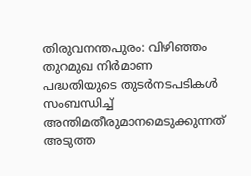തിരുവനന്തപുരം: വിഴിഞ്ഞം തുറമുഖ നിര്‍മാണ പദ്ധതിയുടെ തുടര്‍നടപടികള്‍ സംബന്ധിച്ച് അന്തിമതീരുമാനമെടുക്കുന്നത് അടുത്ത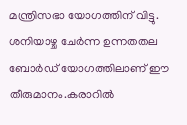മന്ത്രിസഭാ യോഗത്തിന് വിട്ടു. ശനിയാഴ്ച ചേര്‍ന്ന ഉന്നതതല ബോര്‍ഡ് യോഗത്തിലാണ് ഈ തീരുമാ‍നം.കരാറില്‍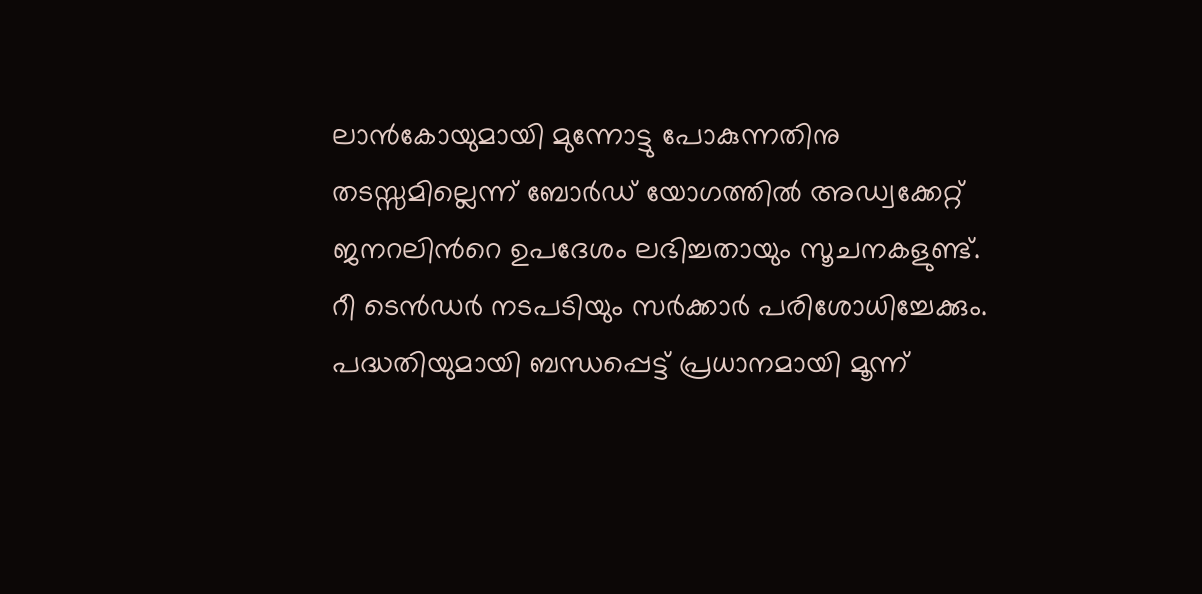ലാന്‍കോയുമായി മുന്നോട്ടു പോകുന്നതിനു തടസ്സമില്ലെന്ന് ബോര്‍ഡ് യോഗത്തില്‍ അഡ്വക്കേറ്റ് ജനറലിന്‍റെ ഉപദേശം ലഭിച്ചതായും സൂചനകളുണ്ട്. റീ ടെന്‍ഡര്‍ നടപടിയും സര്‍ക്കാര്‍ പരിശോധിച്ചേക്കും. പദ്ധതിയുമായി ബന്ധപ്പെട്ട് പ്രധാനമായി മൂന്ന്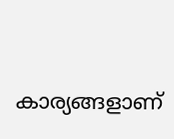കാര്യങ്ങളാണ്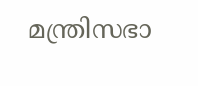മന്ത്രിസഭാ